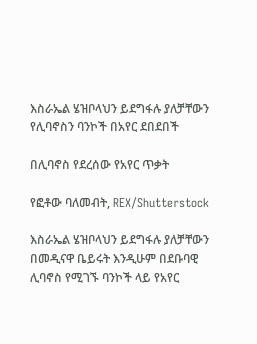እስራኤል ሄዝቦላህን ይደግፋሉ ያለቻቸውን የሊባኖስን ባንኮች በአየር ደበደበች

በሊባኖስ የደረሰው የአየር ጥቃት

የፎቶው ባለመብት, REX/Shutterstock

እስራኤል ሄዝቦላህን ይደግፋሉ ያለቻቸውን በመዲናዋ ቤይሩት እንዲሁም በደቡባዊ ሊባኖስ የሚገኙ ባንኮች ላይ የአየር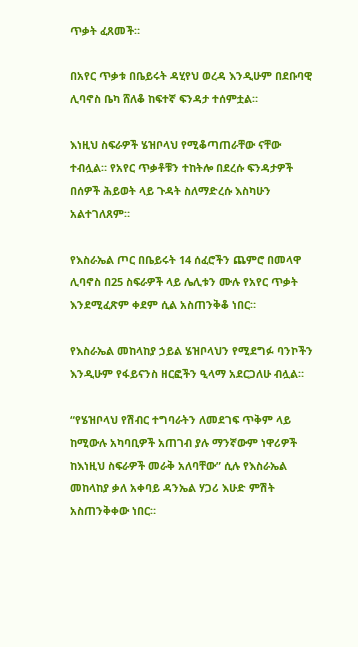ጥቃት ፈጸመች።

በአየር ጥቃቱ በቤይሩት ዳሂየህ ወረዳ እንዲሁም በደቡባዊ ሊባኖስ ቤካ ሸለቆ ከፍተኛ ፍንዳታ ተሰምቷል።

እነዚህ ስፍራዎች ሄዝቦላህ የሚቆጣጠራቸው ናቸው ተብሏል። የአየር ጥቃቶቹን ተከትሎ በደረሱ ፍንዳታዎች በሰዎች ሕይወት ላይ ጉዳት ስለማድረሱ እስካሁን አልተገለጸም።

የእስራኤል ጦር በቤይሩት 14 ሰፈሮችን ጨምሮ በመላዋ ሊባኖስ በ25 ስፍራዎች ላይ ሌሊቱን ሙሉ የአየር ጥቃት እንደሚፈጽም ቀደም ሲል አስጠንቅቆ ነበር።

የእስራኤል መከላከያ ኃይል ሄዝቦላህን የሚደግፉ ባንኮችን እንዲሁም የፋይናንስ ዘርፎችን ዒላማ አደርጋለሁ ብሏል።

“የሄዝቦላህ የሽብር ተግባራትን ለመደገፍ ጥቅም ላይ ከሚውሉ አካባቢዎች አጠገብ ያሉ ማንኛውም ነዋሪዎች ከእነዚህ ስፍራዎች መራቅ አለባቸው” ሲሉ የእስራኤል መከላከያ ቃለ አቀባይ ዳንኤል ሃጋሪ እሁድ ምሽት አስጠንቅቀው ነበር።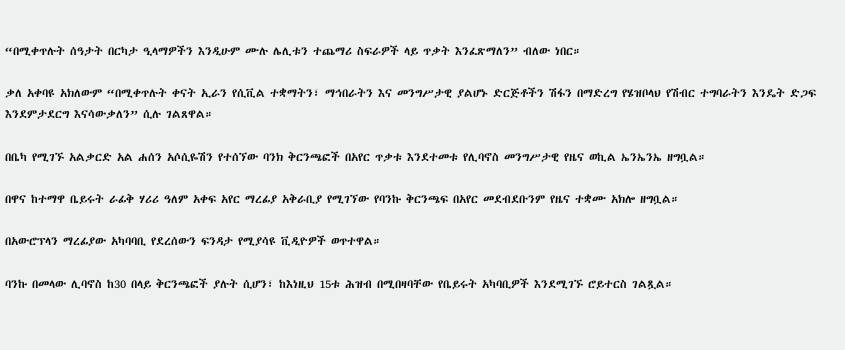“በሚቀጥሉት ሰዓታት በርካታ ዒላማዎችን እንዲሁም ሙሉ ሌሊቱን ተጨማሪ ስፍራዎች ላይ ጥቃት እንፈጽማለን” ብለው ነበር።

ቃለ አቀባዩ አክለውም “በሚቀጥሉት ቀናት ኢራን የሲቪል ተቋማትን፣ ማኅበራትን እና መንግሥታዊ ያልሆኑ ድርጅቶችን ሽፋን በማድረግ የሄዝቦላህ የሽብር ተግባራትን እንዴት ድጋፍ እንደምታደርግ እናሳውቃለን” ሲሉ ገልጸዋል።

በቤካ የሚገኙ አልቃርድ አል ሐሰን አሶሲዬሽን የተሰኘው ባንክ ቅርንጫፎች በአየር ጥቃቱ እንደተመቱ የሊባኖስ መንግሥታዊ የዜና ወኪል ኤንኤንኤ ዘግቧል።

በዋና ከተማዋ ቤይሩት ራፊቅ ሃሪሪ ዓለም አቀፍ አየር ማረፊያ አቅራቢያ የሚገኘው የባንኩ ቅርንጫፍ በአየር መደብደቡንም የዜና ተቋሙ አክሎ ዘግቧል።

በአውሮፕላን ማረፊያው አካባባቢ የደረሰውን ፍንዳታ የሚያሳዩ ቪዲዮዎች ወጥተዋል።

ባንኩ በመላው ሊባኖስ ከ30 በላይ ቅርንጫፎች ያሉት ሲሆን፣ ከእነዚህ 15ቱ ሕዝብ በሚበዛባቸው የቤይሩት አካባቢዎች እንደሚገኙ ሮይተርስ ገልጿል።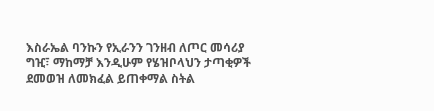እስራኤል ባንኩን የኢራንን ገንዘብ ለጦር መሳሪያ ግዢ፣ ማከማቻ እንዲሁም የሄዝቦላህን ታጣቂዎች ደመወዝ ለመክፈል ይጠቀማል ስትል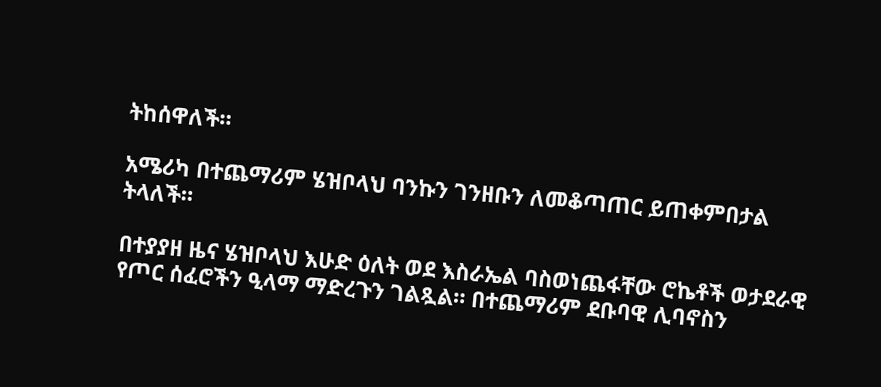ትከሰዋለች።

አሜሪካ በተጨማሪም ሄዝቦላህ ባንኩን ገንዘቡን ለመቆጣጠር ይጠቀምበታል ትላለች።

በተያያዘ ዜና ሄዝቦላህ እሁድ ዕለት ወደ እስራኤል ባስወነጨፋቸው ሮኬቶች ወታደራዊ የጦር ሰፈሮችን ዒላማ ማድረጉን ገልጿል። በተጨማሪም ደቡባዊ ሊባኖስን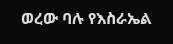ወረው ባሉ የእስራኤል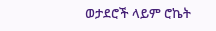ወታደሮች ላይም ሮኬት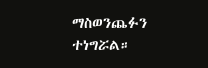ማስወንጨፉን ተነግሯል።